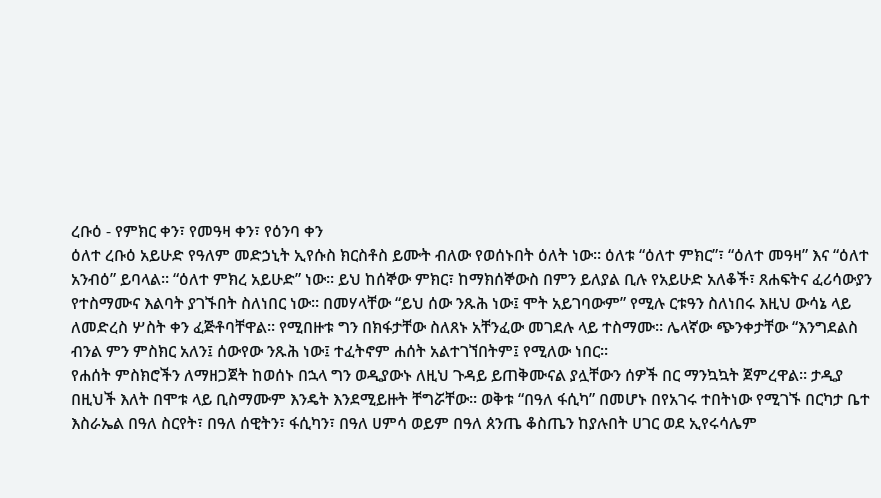ረቡዕ - የምክር ቀን፣ የመዓዛ ቀን፣ የዕንባ ቀን
ዕለተ ረቡዕ አይሁድ የዓለም መድኃኒት ኢየሱስ ክርስቶስ ይሙት ብለው የወሰኑበት ዕለት ነው። ዕለቱ “ዕለተ ምክር”፣ “ዕለተ መዓዛ” እና “ዕለተ አንብዕ” ይባላል፡፡ “ዕለተ ምክረ አይሁድ” ነው፡፡ ይህ ከሰኞው ምክር፣ ከማክሰኞውስ በምን ይለያል ቢሉ የአይሁድ አለቆች፣ ጸሐፍትና ፈሪሳውያን የተስማሙና እልባት ያገኙበት ስለነበር ነው፡፡ በመሃላቸው “ይህ ሰው ንጹሕ ነው፤ ሞት አይገባውም” የሚሉ ርቱዓን ስለነበሩ እዚህ ውሳኔ ላይ ለመድረስ ሦስት ቀን ፈጅቶባቸዋል፡፡ የሚበዙቱ ግን በክፋታቸው ስለጸኑ አቸንፈው መገደሉ ላይ ተስማሙ፡፡ ሌላኛው ጭንቀታቸው “እንግደልስ ብንል ምን ምስክር አለን፤ ሰውየው ንጹሕ ነው፤ ተፈትኖም ሐሰት አልተገኘበትም፤ የሚለው ነበር፡፡
የሐሰት ምስክሮችን ለማዘጋጀት ከወሰኑ በኋላ ግን ወዲያውኑ ለዚህ ጉዳይ ይጠቅሙናል ያሏቸውን ሰዎች በር ማንኳኳት ጀምረዋል፡፡ ታዲያ በዚህች እለት በሞቱ ላይ ቢስማሙም እንዴት እንደሚይዙት ቸግሯቸው፡፡ ወቅቱ “በዓለ ፋሲካ” በመሆኑ በየአገሩ ተበትነው የሚገኙ በርካታ ቤተ እስራኤል በዓለ ስርየት፣ በዓለ ሰዊትን፣ ፋሲካን፣ በዓለ ሀምሳ ወይም በዓለ ጰንጤ ቆስጤን ከያሉበት ሀገር ወደ ኢየሩሳሌም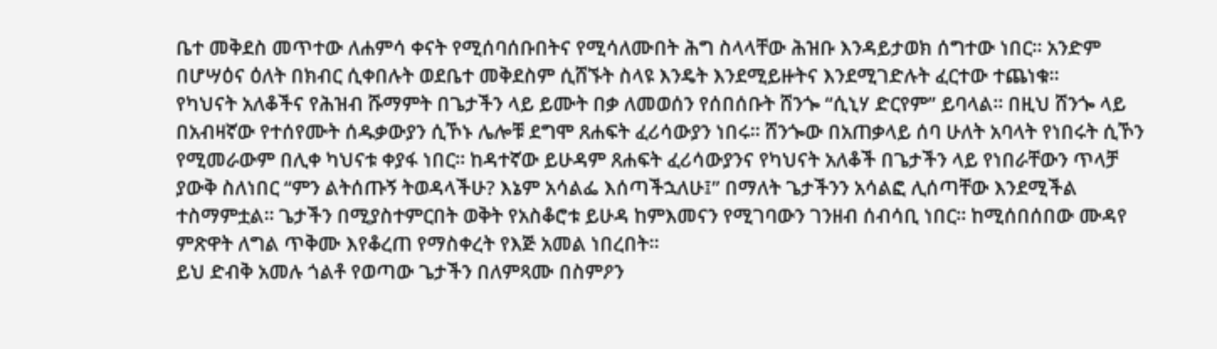ቤተ መቅደስ መጥተው ለሐምሳ ቀናት የሚሰባሰቡበትና የሚሳለሙበት ሕግ ስላላቸው ሕዝቡ እንዳይታወክ ሰግተው ነበር፡፡ አንድም በሆሣዕና ዕለት በክብር ሲቀበሉት ወደቤተ መቅደስም ሲሸኙት ስላዩ እንዴት እንደሚይዙትና እንደሚገድሉት ፈርተው ተጨነቁ፡፡
የካህናት አለቆችና የሕዝብ ሹማምት በጌታችን ላይ ይሙት በቃ ለመወሰን የሰበሰቡት ሸንጐ “ሲኒሃ ድርየም” ይባላል፡፡ በዚህ ሸንጐ ላይ በአብዛኛው የተሰየሙት ሰዱቃውያን ሲኾኑ ሌሎቹ ደግሞ ጸሐፍት ፈሪሳውያን ነበሩ፡፡ ሸንጐው በአጠቃላይ ሰባ ሁለት አባላት የነበሩት ሲኾን የሚመራውም በሊቀ ካህናቱ ቀያፋ ነበር፡፡ ከዳተኛው ይሁዳም ጸሐፍት ፈሪሳውያንና የካህናት አለቆች በጌታችን ላይ የነበራቸውን ጥላቻ ያውቅ ስለነበር “ምን ልትሰጡኝ ትወዳላችሁ? እኔም አሳልፌ እሰጣችኋለሁ፤” በማለት ጌታችንን አሳልፎ ሊሰጣቸው እንደሚችል ተስማምቷል፡፡ ጌታችን በሚያስተምርበት ወቅት የአስቆሮቱ ይሁዳ ከምእመናን የሚገባውን ገንዘብ ሰብሳቢ ነበር፡፡ ከሚሰበሰበው ሙዳየ ምጽዋት ለግል ጥቅሙ እየቆረጠ የማስቀረት የእጅ አመል ነበረበት፡፡
ይህ ድብቅ አመሉ ጎልቶ የወጣው ጌታችን በለምጻሙ በስምዖን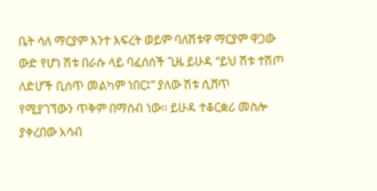ቤት ሳለ ማርያም እንተ እፍረት ወይም ባለሽቱዋ ማርያም ዋጋው ውድ የሆነ ሽቱ በራሱ ላይ ባፈሰሰች ጊዜ ይሁዳ “ይህ ሽቱ ተሽጦ ለድሆች ቢሰጥ መልካም ነበር፤” ያለው ሽቱ ሲሸጥ የሚያገኘውን ጥቅም በማሰብ ነው፡፡ ይሁዳ ተቆርቋሪ መስሎ ያቀረበው አሳብ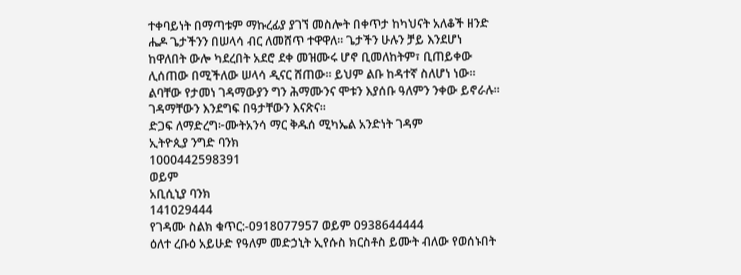ተቀባይነት በማጣቱም ማኩረፊያ ያገኘ መስሎት በቀጥታ ከካህናት አለቆች ዘንድ ሔዶ ጌታችንን በሠላሳ ብር ለመሸጥ ተዋዋለ፡፡ ጌታችን ሁሉን ቻይ እንደሆነ ከዋለበት ውሎ ካደረበት አደሮ ደቀ መዝሙሩ ሆኖ ቢመለከትም፣ ቢጠይቀው ሊሰጠው በሚችለው ሠላሳ ዲናር ሸጠው፡፡ ይህም ልቡ ከዳተኛ ስለሆነ ነው፡፡ ልባቸው የታመነ ገዳማውያን ግን ሕማሙንና ሞቱን እያሰቡ ዓለምን ንቀው ይኖራሉ፡፡ ገዳማቸውን እንደግፍ በዓታቸውን እናጽና፡፡
ድጋፍ ለማድረግ፦ሙትአንሳ ማር ቅዱሰ ሚካኤል አንድነት ገዳም
ኢትዮጲያ ንግድ ባንክ
1000442598391
ወይም
አቢሲኒያ ባንክ
141029444
የገዳሙ ስልክ ቁጥር:-0918077957 ወይም 0938644444
ዕለተ ረቡዕ አይሁድ የዓለም መድኃኒት ኢየሱስ ክርስቶስ ይሙት ብለው የወሰኑበት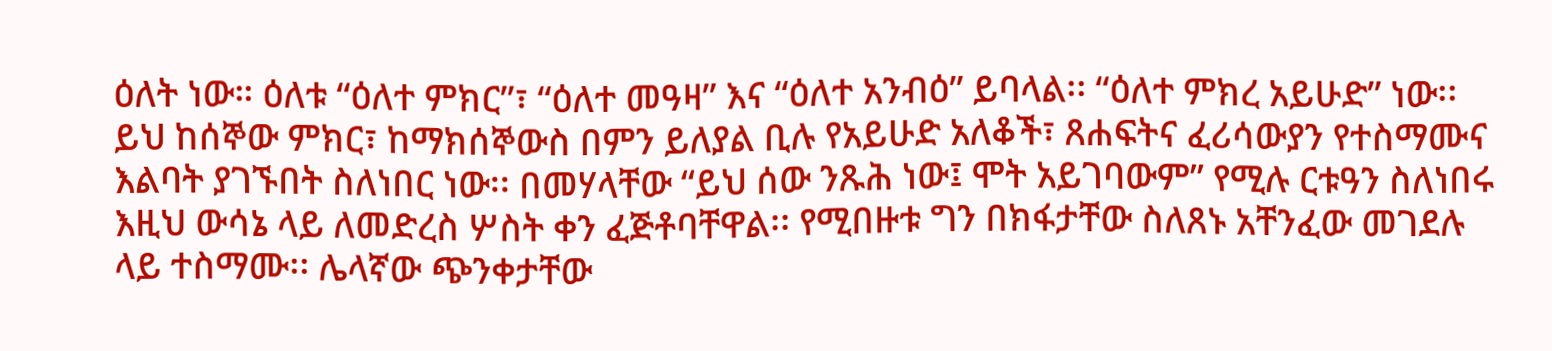ዕለት ነው። ዕለቱ “ዕለተ ምክር”፣ “ዕለተ መዓዛ” እና “ዕለተ አንብዕ” ይባላል፡፡ “ዕለተ ምክረ አይሁድ” ነው፡፡ ይህ ከሰኞው ምክር፣ ከማክሰኞውስ በምን ይለያል ቢሉ የአይሁድ አለቆች፣ ጸሐፍትና ፈሪሳውያን የተስማሙና እልባት ያገኙበት ስለነበር ነው፡፡ በመሃላቸው “ይህ ሰው ንጹሕ ነው፤ ሞት አይገባውም” የሚሉ ርቱዓን ስለነበሩ እዚህ ውሳኔ ላይ ለመድረስ ሦስት ቀን ፈጅቶባቸዋል፡፡ የሚበዙቱ ግን በክፋታቸው ስለጸኑ አቸንፈው መገደሉ ላይ ተስማሙ፡፡ ሌላኛው ጭንቀታቸው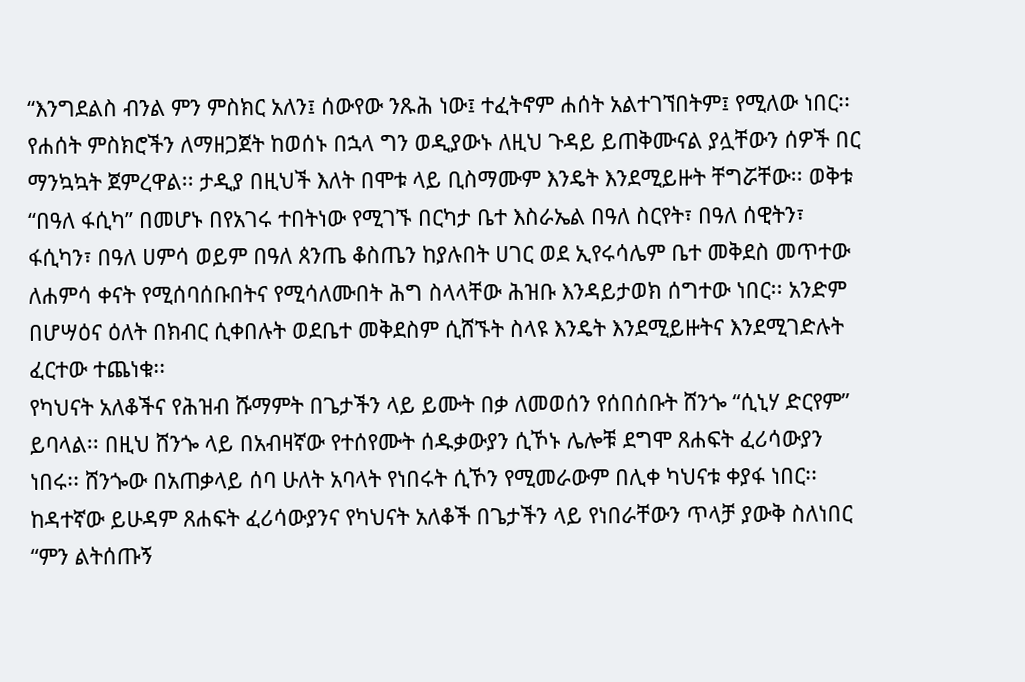“እንግደልስ ብንል ምን ምስክር አለን፤ ሰውየው ንጹሕ ነው፤ ተፈትኖም ሐሰት አልተገኘበትም፤ የሚለው ነበር፡፡
የሐሰት ምስክሮችን ለማዘጋጀት ከወሰኑ በኋላ ግን ወዲያውኑ ለዚህ ጉዳይ ይጠቅሙናል ያሏቸውን ሰዎች በር ማንኳኳት ጀምረዋል፡፡ ታዲያ በዚህች እለት በሞቱ ላይ ቢስማሙም እንዴት እንደሚይዙት ቸግሯቸው፡፡ ወቅቱ “በዓለ ፋሲካ” በመሆኑ በየአገሩ ተበትነው የሚገኙ በርካታ ቤተ እስራኤል በዓለ ስርየት፣ በዓለ ሰዊትን፣ ፋሲካን፣ በዓለ ሀምሳ ወይም በዓለ ጰንጤ ቆስጤን ከያሉበት ሀገር ወደ ኢየሩሳሌም ቤተ መቅደስ መጥተው ለሐምሳ ቀናት የሚሰባሰቡበትና የሚሳለሙበት ሕግ ስላላቸው ሕዝቡ እንዳይታወክ ሰግተው ነበር፡፡ አንድም በሆሣዕና ዕለት በክብር ሲቀበሉት ወደቤተ መቅደስም ሲሸኙት ስላዩ እንዴት እንደሚይዙትና እንደሚገድሉት ፈርተው ተጨነቁ፡፡
የካህናት አለቆችና የሕዝብ ሹማምት በጌታችን ላይ ይሙት በቃ ለመወሰን የሰበሰቡት ሸንጐ “ሲኒሃ ድርየም” ይባላል፡፡ በዚህ ሸንጐ ላይ በአብዛኛው የተሰየሙት ሰዱቃውያን ሲኾኑ ሌሎቹ ደግሞ ጸሐፍት ፈሪሳውያን ነበሩ፡፡ ሸንጐው በአጠቃላይ ሰባ ሁለት አባላት የነበሩት ሲኾን የሚመራውም በሊቀ ካህናቱ ቀያፋ ነበር፡፡ ከዳተኛው ይሁዳም ጸሐፍት ፈሪሳውያንና የካህናት አለቆች በጌታችን ላይ የነበራቸውን ጥላቻ ያውቅ ስለነበር “ምን ልትሰጡኝ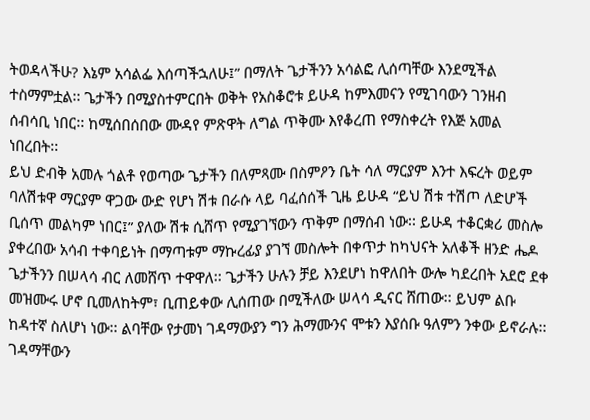ትወዳላችሁ? እኔም አሳልፌ እሰጣችኋለሁ፤” በማለት ጌታችንን አሳልፎ ሊሰጣቸው እንደሚችል ተስማምቷል፡፡ ጌታችን በሚያስተምርበት ወቅት የአስቆሮቱ ይሁዳ ከምእመናን የሚገባውን ገንዘብ ሰብሳቢ ነበር፡፡ ከሚሰበሰበው ሙዳየ ምጽዋት ለግል ጥቅሙ እየቆረጠ የማስቀረት የእጅ አመል ነበረበት፡፡
ይህ ድብቅ አመሉ ጎልቶ የወጣው ጌታችን በለምጻሙ በስምዖን ቤት ሳለ ማርያም እንተ እፍረት ወይም ባለሽቱዋ ማርያም ዋጋው ውድ የሆነ ሽቱ በራሱ ላይ ባፈሰሰች ጊዜ ይሁዳ “ይህ ሽቱ ተሽጦ ለድሆች ቢሰጥ መልካም ነበር፤” ያለው ሽቱ ሲሸጥ የሚያገኘውን ጥቅም በማሰብ ነው፡፡ ይሁዳ ተቆርቋሪ መስሎ ያቀረበው አሳብ ተቀባይነት በማጣቱም ማኩረፊያ ያገኘ መስሎት በቀጥታ ከካህናት አለቆች ዘንድ ሔዶ ጌታችንን በሠላሳ ብር ለመሸጥ ተዋዋለ፡፡ ጌታችን ሁሉን ቻይ እንደሆነ ከዋለበት ውሎ ካደረበት አደሮ ደቀ መዝሙሩ ሆኖ ቢመለከትም፣ ቢጠይቀው ሊሰጠው በሚችለው ሠላሳ ዲናር ሸጠው፡፡ ይህም ልቡ ከዳተኛ ስለሆነ ነው፡፡ ልባቸው የታመነ ገዳማውያን ግን ሕማሙንና ሞቱን እያሰቡ ዓለምን ንቀው ይኖራሉ፡፡ ገዳማቸውን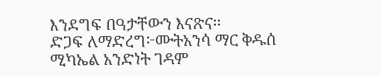እንደግፍ በዓታቸውን እናጽና፡፡
ድጋፍ ለማድረግ፦ሙትአንሳ ማር ቅዱሰ ሚካኤል አንድነት ገዳም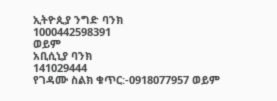ኢትዮጲያ ንግድ ባንክ
1000442598391
ወይም
አቢሲኒያ ባንክ
141029444
የገዳሙ ስልክ ቁጥር:-0918077957 ወይም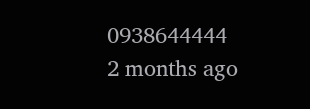0938644444
2 months ago